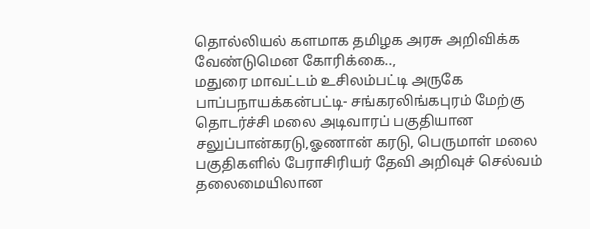தொல்லியல் களமாக தமிழக அரசு அறிவிக்க வேண்டுமென கோரிக்கை..,
மதுரை மாவட்டம் உசிலம்பட்டி அருகே பாப்பநாயக்கன்பட்டி- சங்கரலிங்கபுரம் மேற்கு தொடர்ச்சி மலை அடிவாரப் பகுதியான சலுப்பான்கரடு,ஓணான் கரடு, பெருமாள் மலை பகுதிகளில் பேராசிரியர் தேவி அறிவுச் செல்வம் தலைமையிலான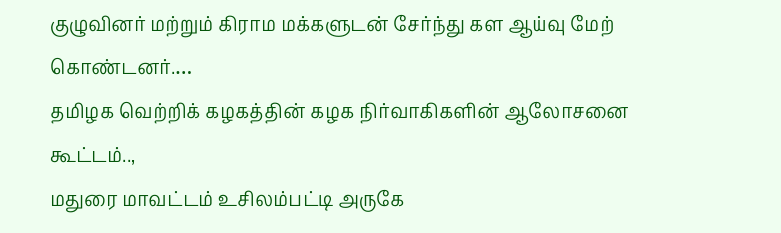குழுவினர் மற்றும் கிராம மக்களுடன் சேர்ந்து கள ஆய்வு மேற் கொண்டனர்.…
தமிழக வெற்றிக் கழகத்தின் கழக நிர்வாகிகளின் ஆலோசனை கூட்டம்..,
மதுரை மாவட்டம் உசிலம்பட்டி அருகே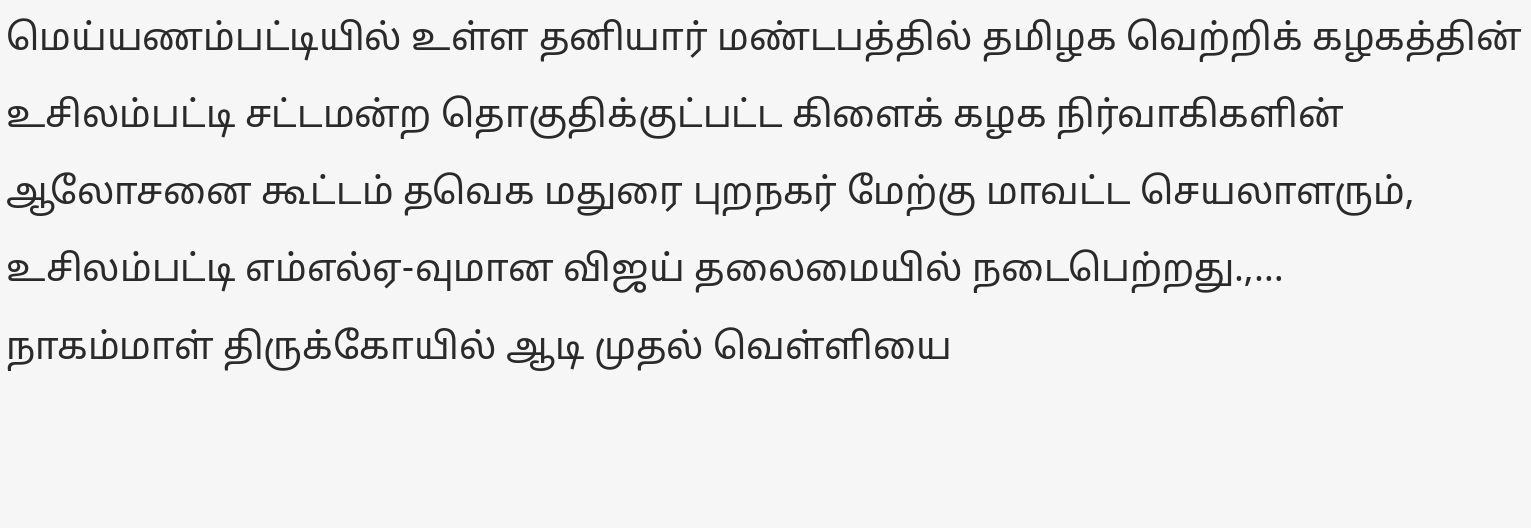மெய்யணம்பட்டியில் உள்ள தனியார் மண்டபத்தில் தமிழக வெற்றிக் கழகத்தின் உசிலம்பட்டி சட்டமன்ற தொகுதிக்குட்பட்ட கிளைக் கழக நிர்வாகிகளின் ஆலோசனை கூட்டம் தவெக மதுரை புறநகர் மேற்கு மாவட்ட செயலாளரும், உசிலம்பட்டி எம்எல்ஏ-வுமான விஜய் தலைமையில் நடைபெற்றது.,…
நாகம்மாள் திருக்கோயில் ஆடி முதல் வெள்ளியை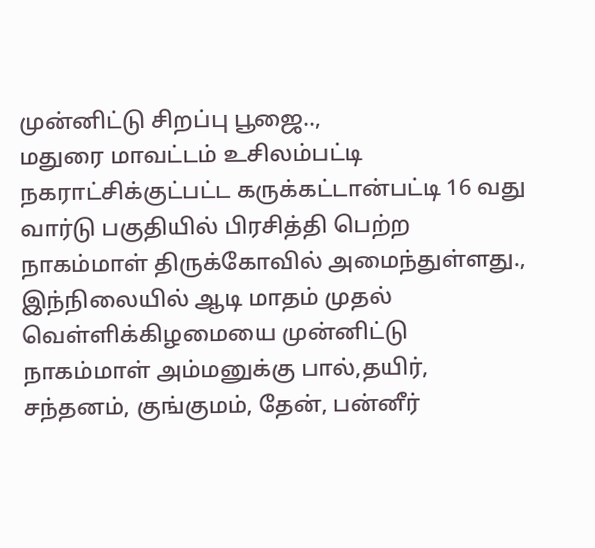முன்னிட்டு சிறப்பு பூஜை..,
மதுரை மாவட்டம் உசிலம்பட்டி நகராட்சிக்குட்பட்ட கருக்கட்டான்பட்டி 16 வது வார்டு பகுதியில் பிரசித்தி பெற்ற நாகம்மாள் திருக்கோவில் அமைந்துள்ளது., இந்நிலையில் ஆடி மாதம் முதல் வெள்ளிக்கிழமையை முன்னிட்டு நாகம்மாள் அம்மனுக்கு பால்,தயிர், சந்தனம், குங்குமம், தேன், பன்னீர்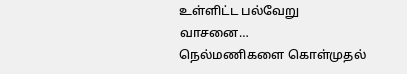உள்ளிட்ட பல்வேறு வாசனை…
நெல்மணிகளை கொள்முதல்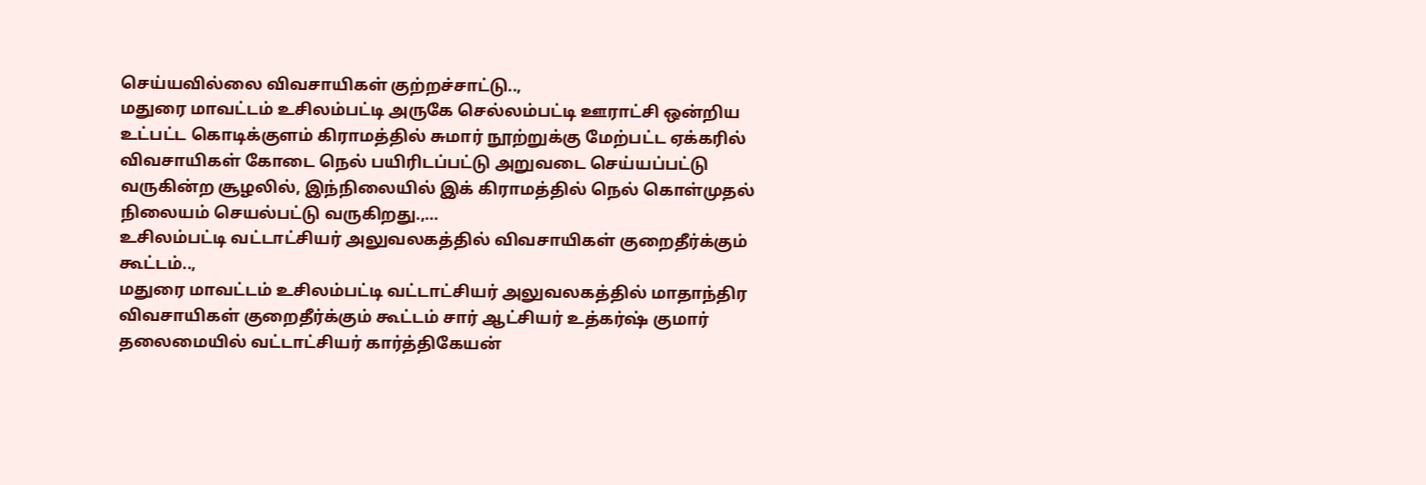செய்யவில்லை விவசாயிகள் குற்றச்சாட்டு..,
மதுரை மாவட்டம் உசிலம்பட்டி அருகே செல்லம்பட்டி ஊராட்சி ஒன்றிய உட்பட்ட கொடிக்குளம் கிராமத்தில் சுமார் நூற்றுக்கு மேற்பட்ட ஏக்கரில் விவசாயிகள் கோடை நெல் பயிரிடப்பட்டு அறுவடை செய்யப்பட்டு வருகின்ற சூழலில், இந்நிலையில் இக் கிராமத்தில் நெல் கொள்முதல் நிலையம் செயல்பட்டு வருகிறது.,…
உசிலம்பட்டி வட்டாட்சியர் அலுவலகத்தில் விவசாயிகள் குறைதீர்க்கும் கூட்டம்..,
மதுரை மாவட்டம் உசிலம்பட்டி வட்டாட்சியர் அலுவலகத்தில் மாதாந்திர விவசாயிகள் குறைதீர்க்கும் கூட்டம் சார் ஆட்சியர் உத்கர்ஷ் குமார் தலைமையில் வட்டாட்சியர் கார்த்திகேயன்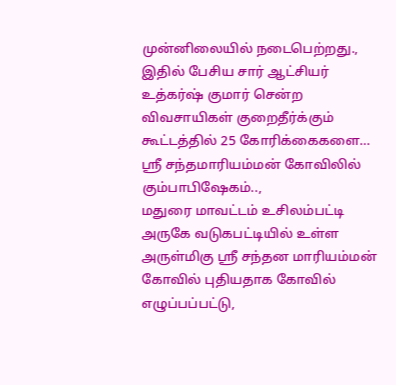முன்னிலையில் நடைபெற்றது., இதில் பேசிய சார் ஆட்சியர் உத்கர்ஷ் குமார் சென்ற விவசாயிகள் குறைதீர்க்கும் கூட்டத்தில் 25 கோரிக்கைகளை…
ஸ்ரீ சந்தமாரியம்மன் கோவிலில் கும்பாபிஷேகம்..,
மதுரை மாவட்டம் உசிலம்பட்டி அருகே வடுகபட்டியில் உள்ள அருள்மிகு ஸ்ரீ சந்தன மாரியம்மன் கோவில் புதியதாக கோவில் எழுப்பப்பட்டு,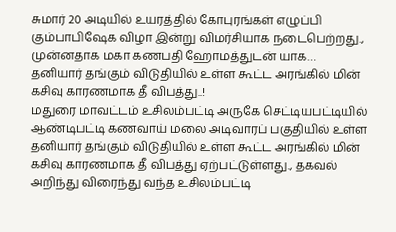சுமார் 20 அடியில் உயரத்தில் கோபுரங்கள் எழுப்பி கும்பாபிஷேக விழா இன்று விமர்சியாக நடைபெற்றது., முன்னதாக மகா கணபதி ஹோமத்துடன் யாக…
தனியார் தங்கும் விடுதியில் உள்ள கூட்ட அரங்கில் மின் கசிவு காரணமாக தீ விபத்து..!
மதுரை மாவட்டம் உசிலம்பட்டி அருகே செட்டியபட்டியில் ஆண்டிபட்டி கணவாய் மலை அடிவாரப் பகுதியில் உள்ள தனியார் தங்கும் விடுதியில் உள்ள கூட்ட அரங்கில் மின் கசிவு காரணமாக தீ விபத்து ஏற்பட்டுள்ளது., தகவல் அறிந்து விரைந்து வந்த உசிலம்பட்டி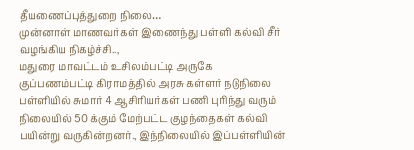தீயணைப்புத்துறை நிலை…
முன்னாள் மாணவர்கள் இணைந்து பள்ளி கல்வி சீர் வழங்கிய நிகழ்ச்சி..,
மதுரை மாவட்டம் உசிலம்பட்டி அருகே குப்பணம்பட்டி கிராமத்தில் அரசு கள்ளர் நடுநிலை பள்ளியில் சுமார் 4 ஆசிரியர்கள் பணி புரிந்து வரும் நிலையில் 50 க்கும் மேற்பட்ட குழந்தைகள் கல்வி பயின்று வருகின்றனர்., இந்நிலையில் இப்பள்ளியின்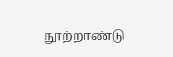நூற்றாண்டு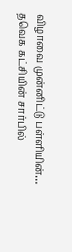விழாவை முன்னிட்டு பள்ளியின்…
தவெக கட்சியின் சார்பில்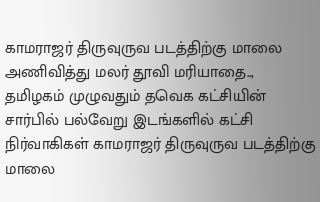காமராஜர் திருவுருவ படத்திற்கு மாலை அணிவித்து மலர் தூவி மரியாதை..,
தமிழகம் முழுவதும் தவெக கட்சியின் சார்பில் பல்வேறு இடங்களில் கட்சி நிர்வாகிகள் காமராஜர் திருவுருவ படத்திற்கு மாலை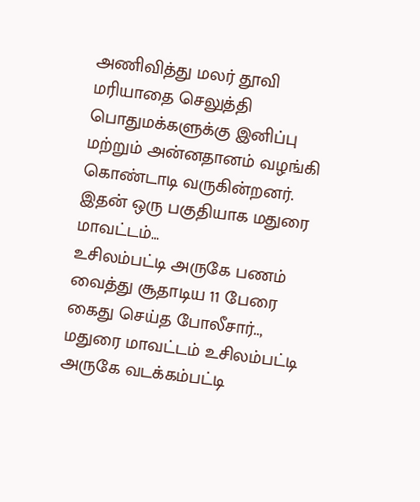அணிவித்து மலர் தூவி மரியாதை செலுத்தி பொதுமக்களுக்கு இனிப்பு மற்றும் அன்னதானம் வழங்கி கொண்டாடி வருகின்றனர். இதன் ஒரு பகுதியாக மதுரை மாவட்டம்…
உசிலம்பட்டி அருகே பணம் வைத்து சூதாடிய 11 பேரை கைது செய்த போலீசார்..,
மதுரை மாவட்டம் உசிலம்பட்டி அருகே வடக்கம்பட்டி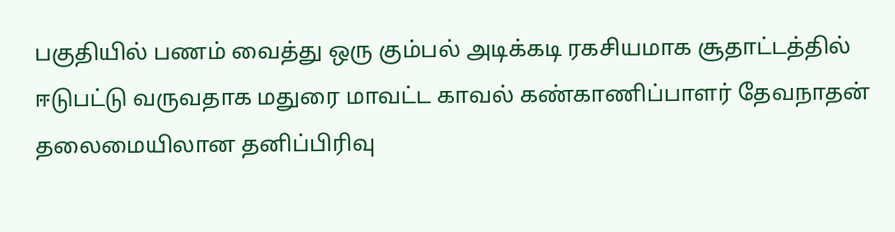பகுதியில் பணம் வைத்து ஒரு கும்பல் அடிக்கடி ரகசியமாக சூதாட்டத்தில் ஈடுபட்டு வருவதாக மதுரை மாவட்ட காவல் கண்காணிப்பாளர் தேவநாதன் தலைமையிலான தனிப்பிரிவு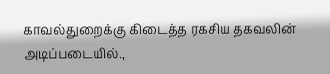காவல்துறைக்கு கிடைத்த ரகசிய தகவலின் அடிப்படையில்.,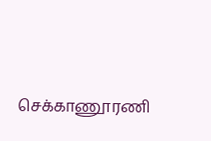செக்காணூரணி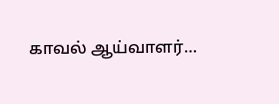காவல் ஆய்வாளர்…